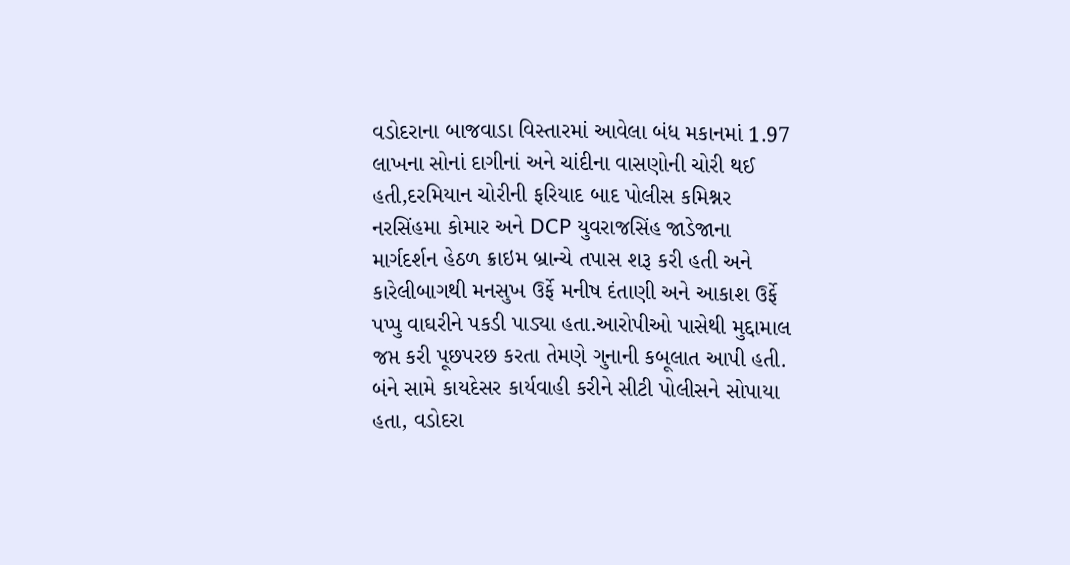વડોદરાના બાજવાડા વિસ્તારમાં આવેલા બંધ મકાનમાં 1.97 લાખના સોનાં દાગીનાં અને ચાંદીના વાસણોની ચોરી થઈ હતી,દરમિયાન ચોરીની ફરિયાદ બાદ પોલીસ કમિશ્નર નરસિંહમા કોમાર અને DCP યુવરાજસિંહ જાડેજાના માર્ગદર્શન હેઠળ ક્રાઇમ બ્રાન્ચે તપાસ શરૂ કરી હતી અને કારેલીબાગથી મનસુખ ઉર્ફે મનીષ દંતાણી અને આકાશ ઉર્ફે પપ્પુ વાઘરીને પકડી પાડ્યા હતા.આરોપીઓ પાસેથી મુદ્દામાલ જપ્ત કરી પૂછપરછ કરતા તેમણે ગુનાની કબૂલાત આપી હતી. બંને સામે કાયદેસર કાર્યવાહી કરીને સીટી પોલીસને સોપાયા હતા, વડોદરા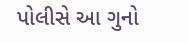પોલીસે આ ગુનો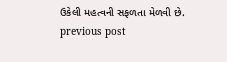ઉકેલી મહત્વની સફળતા મેળવી છે.
previous post